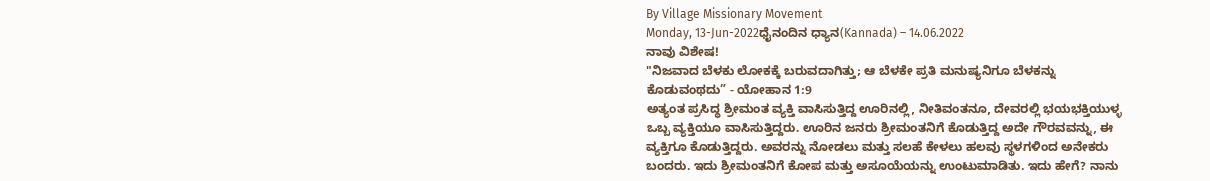By Village Missionary Movement
Monday, 13-Jun-2022ಧೈನಂದಿನ ಧ್ಯಾನ(Kannada) – 14.06.2022
ನಾವು ವಿಶೇಷ!
"ನಿಜವಾದ ಬೆಳಕು ಲೋಕಕ್ಕೆ ಬರುವದಾಗಿತ್ತು; ಆ ಬೆಳಕೇ ಪ್ರತಿ ಮನುಷ್ಯನಿಗೂ ಬೆಳಕನ್ನು ಕೊಡುವಂಥದು” - ಯೋಹಾನ 1:9
ಅತ್ಯಂತ ಪ್ರಸಿದ್ಧ ಶ್ರೀಮಂತ ವ್ಯಕ್ತಿ ವಾಸಿಸುತ್ತಿದ್ದ ಊರಿನಲ್ಲಿ, ನೀತಿವಂತನೂ, ದೇವರಲ್ಲಿ ಭಯಭಕ್ತಿಯುಳ್ಳ ಒಬ್ಬ ವ್ಯಕ್ತಿಯೂ ವಾಸಿಸುತ್ತಿದ್ದರು. ಊರಿನ ಜನರು ಶ್ರೀಮಂತನಿಗೆ ಕೊಡುತ್ತಿದ್ದ ಅದೇ ಗೌರವವನ್ನು, ಈ ವ್ಯಕ್ತಿಗೂ ಕೊಡುತ್ತಿದ್ದರು. ಅವರನ್ನು ನೋಡಲು ಮತ್ತು ಸಲಹೆ ಕೇಳಲು ಹಲವು ಸ್ಥಳಗಳಿಂದ ಅನೇಕರು ಬಂದರು. ಇದು ಶ್ರೀಮಂತನಿಗೆ ಕೋಪ ಮತ್ತು ಅಸೂಯೆಯನ್ನು ಉಂಟುಮಾಡಿತು. ಇದು ಹೇಗೆ? ನಾನು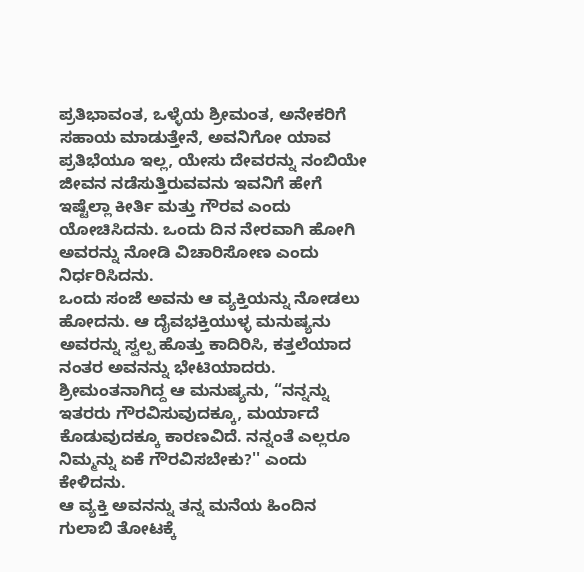ಪ್ರತಿಭಾವಂತ, ಒಳ್ಳೆಯ ಶ್ರೀಮಂತ, ಅನೇಕರಿಗೆ ಸಹಾಯ ಮಾಡುತ್ತೇನೆ, ಅವನಿಗೋ ಯಾವ ಪ್ರತಿಭೆಯೂ ಇಲ್ಲ, ಯೇಸು ದೇವರನ್ನು ನಂಬಿಯೇ ಜೀವನ ನಡೆಸುತ್ತಿರುವವನು ಇವನಿಗೆ ಹೇಗೆ ಇಷ್ಟೆಲ್ಲಾ ಕೀರ್ತಿ ಮತ್ತು ಗೌರವ ಎಂದು ಯೋಚಿಸಿದನು. ಒಂದು ದಿನ ನೇರವಾಗಿ ಹೋಗಿ ಅವರನ್ನು ನೋಡಿ ವಿಚಾರಿಸೋಣ ಎಂದು ನಿರ್ಧರಿಸಿದನು.
ಒಂದು ಸಂಜೆ ಅವನು ಆ ವ್ಯಕ್ತಿಯನ್ನು ನೋಡಲು ಹೋದನು. ಆ ದೈವಭಕ್ತಿಯುಳ್ಳ ಮನುಷ್ಯನು ಅವರನ್ನು ಸ್ವಲ್ಪ ಹೊತ್ತು ಕಾದಿರಿಸಿ, ಕತ್ತಲೆಯಾದ ನಂತರ ಅವನನ್ನು ಭೇಟಿಯಾದರು. ಶ್ರೀಮಂತನಾಗಿದ್ದ ಆ ಮನುಷ್ಯನು, “ನನ್ನನ್ನು ಇತರರು ಗೌರವಿಸುವುದಕ್ಕೂ, ಮರ್ಯಾದೆ ಕೊಡುವುದಕ್ಕೂ ಕಾರಣವಿದೆ. ನನ್ನಂತೆ ಎಲ್ಲರೂ ನಿಮ್ಮನ್ನು ಏಕೆ ಗೌರವಿಸಬೇಕು?'' ಎಂದು ಕೇಳಿದನು.
ಆ ವ್ಯಕ್ತಿ ಅವನನ್ನು ತನ್ನ ಮನೆಯ ಹಿಂದಿನ ಗುಲಾಬಿ ತೋಟಕ್ಕೆ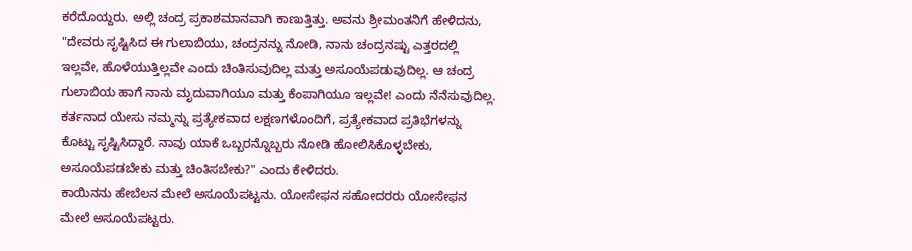ಕರೆದೊಯ್ದರು. ಅಲ್ಲಿ ಚಂದ್ರ ಪ್ರಕಾಶಮಾನವಾಗಿ ಕಾಣುತ್ತಿತ್ತು. ಅವನು ಶ್ರೀಮಂತನಿಗೆ ಹೇಳಿದನು, "ದೇವರು ಸೃಷ್ಟಿಸಿದ ಈ ಗುಲಾಬಿಯು, ಚಂದ್ರನನ್ನು ನೋಡಿ, ನಾನು ಚಂದ್ರನಷ್ಟು ಎತ್ತರದಲ್ಲಿ ಇಲ್ಲವೇ, ಹೊಳೆಯುತ್ತಿಲ್ಲವೇ ಎಂದು ಚಿಂತಿಸುವುದಿಲ್ಲ ಮತ್ತು ಅಸೂಯೆಪಡುವುದಿಲ್ಲ. ಆ ಚಂದ್ರ ಗುಲಾಬಿಯ ಹಾಗೆ ನಾನು ಮೃದುವಾಗಿಯೂ ಮತ್ತು ಕೆಂಪಾಗಿಯೂ ಇಲ್ಲವೇ! ಎಂದು ನೆನೆಸುವುದಿಲ್ಲ. ಕರ್ತನಾದ ಯೇಸು ನಮ್ಮನ್ನು ಪ್ರತ್ಯೇಕವಾದ ಲಕ್ಷಣಗಳೊಂದಿಗೆ, ಪ್ರತ್ಯೇಕವಾದ ಪ್ರತಿಭೆಗಳನ್ನು ಕೊಟ್ಟು ಸೃಷ್ಟಿಸಿದ್ದಾರೆ. ನಾವು ಯಾಕೆ ಒಬ್ಬರನ್ನೊಬ್ಬರು ನೋಡಿ ಹೋಲಿಸಿಕೊಳ್ಳಬೇಕು, ಅಸೂಯೆಪಡಬೇಕು ಮತ್ತು ಚಿಂತಿಸಬೇಕು?" ಎಂದು ಕೇಳಿದರು.
ಕಾಯಿನನು ಹೇಬೆಲನ ಮೇಲೆ ಅಸೂಯೆಪಟ್ಟನು. ಯೋಸೇಫನ ಸಹೋದರರು ಯೋಸೇಫನ ಮೇಲೆ ಅಸೂಯೆಪಟ್ಟರು.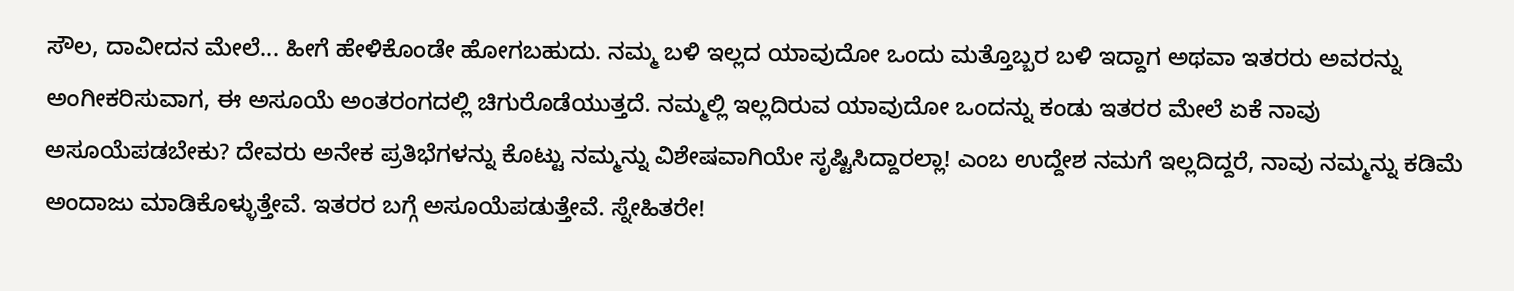ಸೌಲ, ದಾವೀದನ ಮೇಲೆ... ಹೀಗೆ ಹೇಳಿಕೊಂಡೇ ಹೋಗಬಹುದು. ನಮ್ಮ ಬಳಿ ಇಲ್ಲದ ಯಾವುದೋ ಒಂದು ಮತ್ತೊಬ್ಬರ ಬಳಿ ಇದ್ದಾಗ ಅಥವಾ ಇತರರು ಅವರನ್ನು ಅಂಗೀಕರಿಸುವಾಗ, ಈ ಅಸೂಯೆ ಅಂತರಂಗದಲ್ಲಿ ಚಿಗುರೊಡೆಯುತ್ತದೆ. ನಮ್ಮಲ್ಲಿ ಇಲ್ಲದಿರುವ ಯಾವುದೋ ಒಂದನ್ನು ಕಂಡು ಇತರರ ಮೇಲೆ ಏಕೆ ನಾವು ಅಸೂಯೆಪಡಬೇಕು? ದೇವರು ಅನೇಕ ಪ್ರತಿಭೆಗಳನ್ನು ಕೊಟ್ಟು ನಮ್ಮನ್ನು ವಿಶೇಷವಾಗಿಯೇ ಸೃಷ್ಟಿಸಿದ್ದಾರಲ್ಲಾ! ಎಂಬ ಉದ್ದೇಶ ನಮಗೆ ಇಲ್ಲದಿದ್ದರೆ, ನಾವು ನಮ್ಮನ್ನು ಕಡಿಮೆ ಅಂದಾಜು ಮಾಡಿಕೊಳ್ಳುತ್ತೇವೆ. ಇತರರ ಬಗ್ಗೆ ಅಸೂಯೆಪಡುತ್ತೇವೆ. ಸ್ನೇಹಿತರೇ!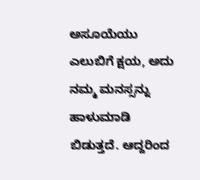ಅಸೂಯೆಯು ಎಲುಬಿಗೆ ಕ್ಷಯ, ಅದು ನಮ್ಮ ಮನಸ್ಸನ್ನು ಹಾಳುಮಾಡಿ ಬಿಡುತ್ತದೆ. ಆದ್ದರಿಂದ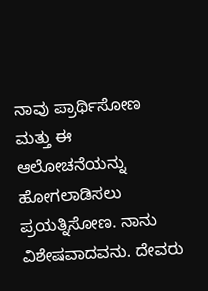ನಾವು ಪ್ರಾರ್ಥಿಸೋಣ ಮತ್ತು ಈ ಆಲೋಚನೆಯನ್ನು ಹೋಗಲಾಡಿಸಲು ಪ್ರಯತ್ನಿಸೋಣ. ನಾನು ವಿಶೇಷವಾದವನು. ದೇವರು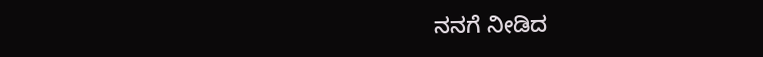ನನಗೆ ನೀಡಿದ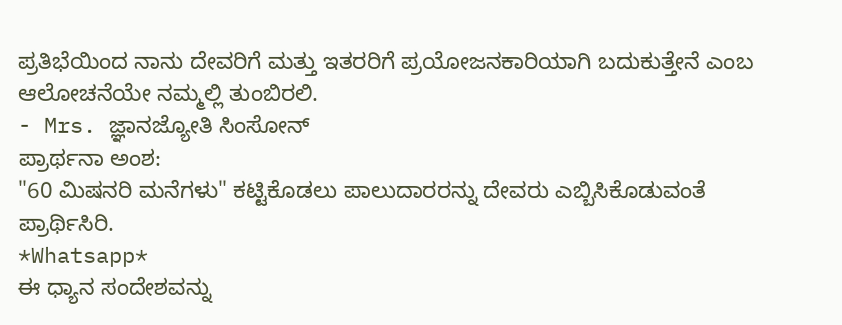ಪ್ರತಿಭೆಯಿಂದ ನಾನು ದೇವರಿಗೆ ಮತ್ತು ಇತರರಿಗೆ ಪ್ರಯೋಜನಕಾರಿಯಾಗಿ ಬದುಕುತ್ತೇನೆ ಎಂಬ ಆಲೋಚನೆಯೇ ನಮ್ಮಲ್ಲಿ ತುಂಬಿರಲಿ.
- Mrs. ಜ್ಞಾನಜ್ಯೋತಿ ಸಿಂಸೋನ್
ಪ್ರಾರ್ಥನಾ ಅಂಶ:
"60 ಮಿಷನರಿ ಮನೆಗಳು" ಕಟ್ಟಿಕೊಡಲು ಪಾಲುದಾರರನ್ನು ದೇವರು ಎಬ್ಬಿಸಿಕೊಡುವಂತೆ ಪ್ರಾರ್ಥಿಸಿರಿ.
*Whatsapp*
ಈ ಧ್ಯಾನ ಸಂದೇಶವನ್ನು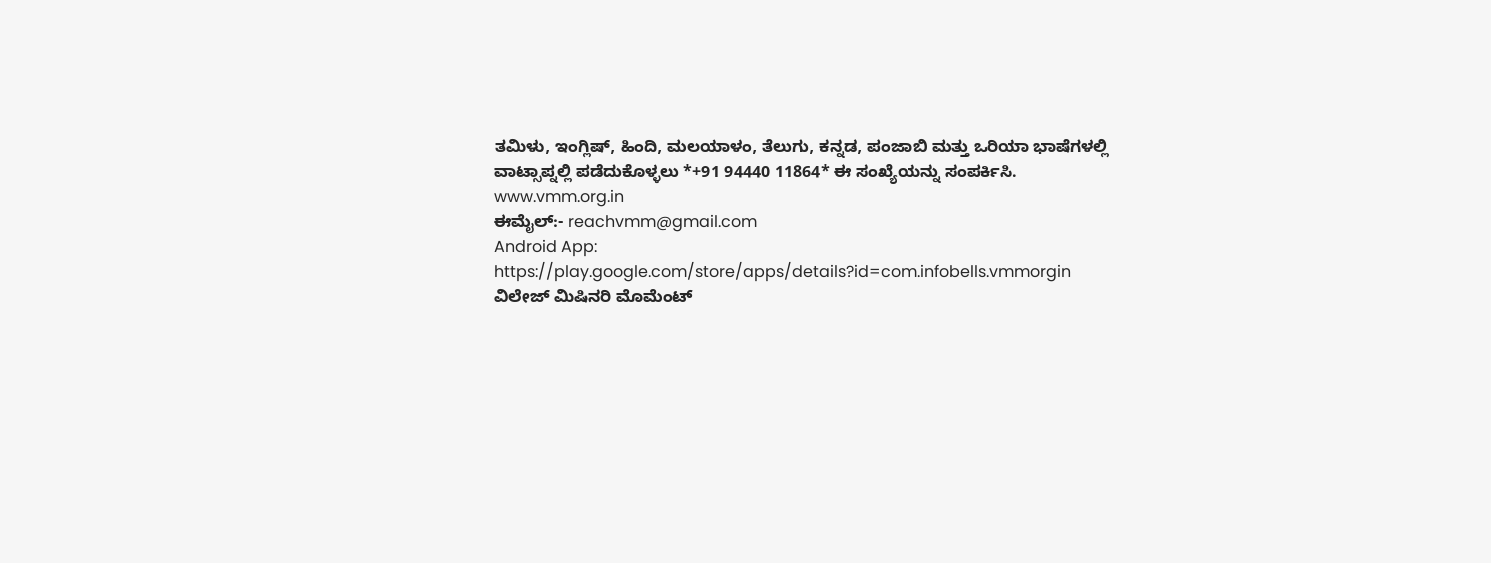ತಮಿಳು, ಇಂಗ್ಲಿಷ್, ಹಿಂದಿ, ಮಲಯಾಳಂ, ತೆಲುಗು, ಕನ್ನಡ, ಪಂಜಾಬಿ ಮತ್ತು ಒರಿಯಾ ಭಾಷೆಗಳಲ್ಲಿ ವಾಟ್ಸಾಪ್ನಲ್ಲಿ ಪಡೆದುಕೊಳ್ಳಲು *+91 94440 11864* ಈ ಸಂಖ್ಯೆಯನ್ನು ಸಂಪರ್ಕಿಸಿ.
www.vmm.org.in
ಈಮೈಲ್:- reachvmm@gmail.com
Android App: https://play.google.com/store/apps/details?id=com.infobells.vmmorgin
ವಿಲೇಜ್ ಮಿಷಿನರಿ ಮೊಮೆಂಟ್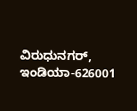ವಿರುಧುನಗರ್, ಇಂಡಿಯಾ-626001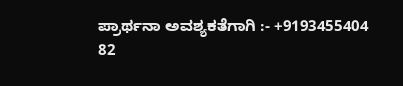ಪ್ರಾರ್ಥನಾ ಅವಶ್ಯಕತೆಗಾಗಿ :- +9193455404
82